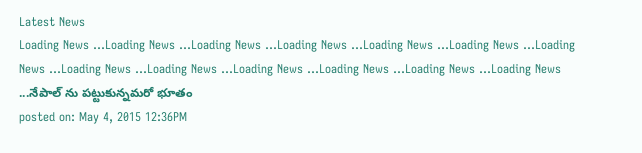Latest News
Loading News ...Loading News ...Loading News ...Loading News ...Loading News ...Loading News ...Loading News ...Loading News ...Loading News ...Loading News ...Loading News ...Loading News ...Loading News ...నేపాల్ ను పట్టుకున్నమరో భూతం
posted on: May 4, 2015 12:36PM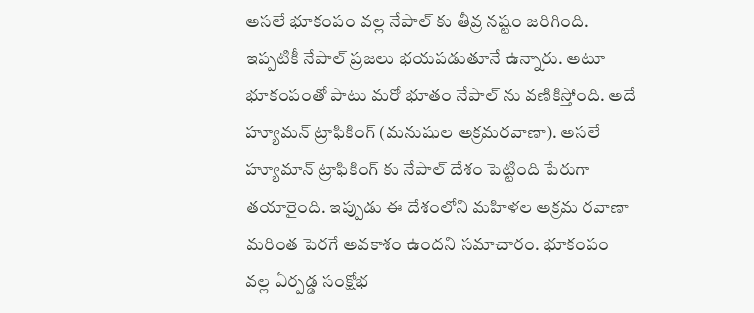అసలే భూకంపం వల్ల నేపాల్ కు తీవ్ర నష్టం జరిగింది. ఇప్పటికీ నేపాల్ ప్రజలు భయపడుతూనే ఉన్నారు. అటూ భూకంపంతో పాటు మరో భూతం నేపాల్ ను వణికిస్తోంది. అదే హ్యూమన్ ట్రాఫికింగ్ (మనుషుల అక్రమరవాణా). అసలే హ్యూమాన్ ట్రాఫికింగ్ కు నేపాల్ దేశం పెట్టింది పేరుగా తయారైంది. ఇప్పుడు ఈ దేశంలోని మహిళల అక్రమ రవాణా మరింత పెరగే అవకాశం ఉందని సమాచారం. భూకంపం వల్ల ఏర్పడ్డ సంక్షోభ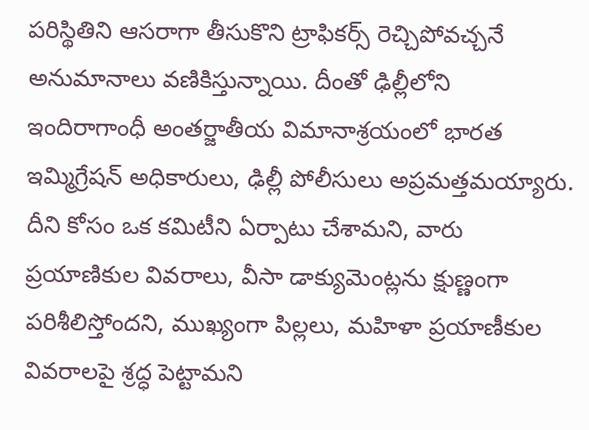పరిస్థితిని ఆసరాగా తీసుకొని ట్రాఫికర్స్ రెచ్చిపోవచ్చనే అనుమానాలు వణికిస్తున్నాయి. దీంతో ఢిల్లీలోని ఇందిరాగాంధీ అంతర్జాతీయ విమానాశ్రయంలో భారత ఇమ్మిగ్రేషన్ అధికారులు, ఢిల్లీ పోలీసులు అప్రమత్తమయ్యారు. దీని కోసం ఒక కమిటీని ఏర్పాటు చేశామని, వారు ప్రయాణికుల వివరాలు, వీసా డాక్యుమెంట్లను క్షుణ్ణంగా పరిశీలిస్తోందని, ముఖ్యంగా పిల్లలు, మహిళా ప్రయాణీకుల వివరాలపై శ్రద్ధ పెట్టామని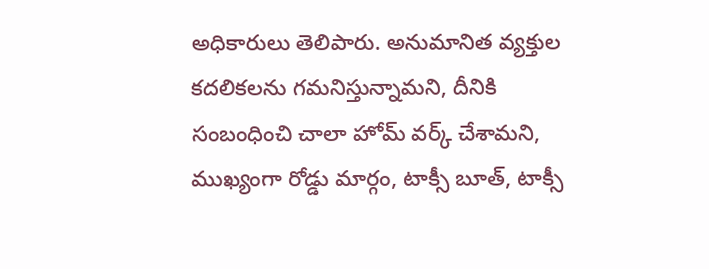అధికారులు తెలిపారు. అనుమానిత వ్యక్తుల కదలికలను గమనిస్తున్నామని, దీనికి సంబంధించి చాలా హోమ్ వర్క్ చేశామని, ముఖ్యంగా రోడ్డు మార్గం, టాక్సీ బూత్, టాక్సీ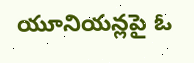యూనియన్లపై ఓ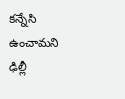కన్నేసి ఉంచామని ఢిల్లీ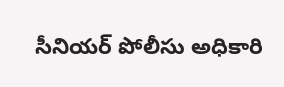సీనియర్ పోలీసు అధికారి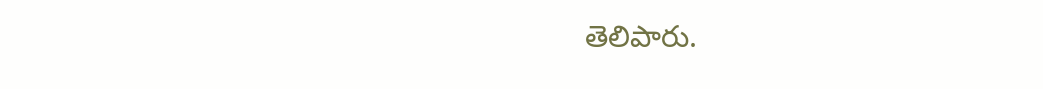తెలిపారు.